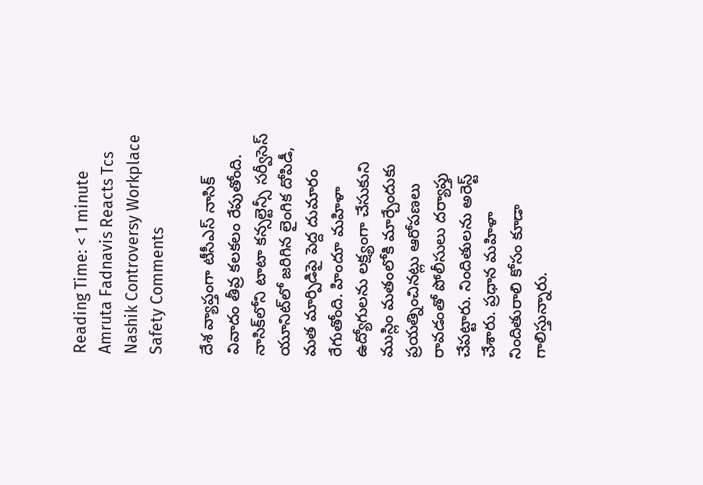Reading Time: < 1 minute
Amruta Fadnavis Reacts Tcs Nashik Controversy Workplace Safety Comments

దేశ వ్యాప్తంగా టీసీఎస్ నాసిక్ వివాదం తీవ్ర కలకలం రేపుతోంది. నాసిక్‌లోని టాటా కన్సల్టెన్సీ సర్వీసెస్ యూనిట్‌లో జరిగిన లైంగిక దోపిడీ, మత మార్పిడిపై పెద్ద దుమారం రేగుతోంది. హిందూ మహిళా ఉద్యోగులను లక్ష్యంగా చేసుకుని ముస్లిం మతంలోకి మార్చేందుకు ప్రయత్నించినట్లు ఆరోపణలు రావడంతో పోలీసులు దర్యాప్తు చేపట్టారు. నిందితులను అరెస్ట్ చేశారు. ప్రధాన మహిళా నిందితురాలి కోసం కూడా గాలిస్తున్నారు.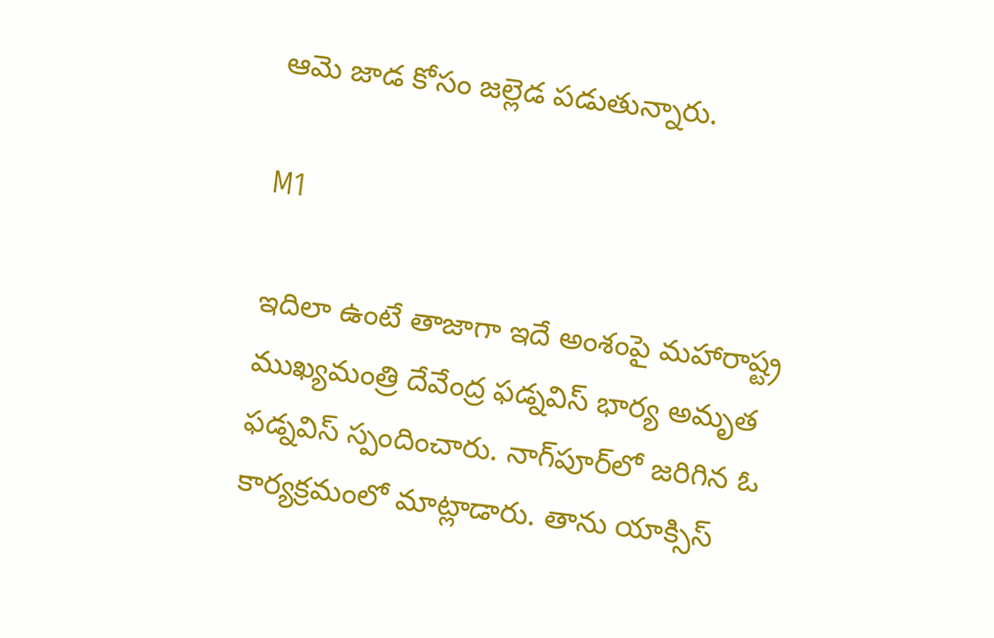ఆమె జాడ కోసం జల్లెడ పడుతున్నారు.

M1

ఇదిలా ఉంటే తాజాగా ఇదే అంశంపై మహారాష్ట్ర ముఖ్యమంత్రి దేవేంద్ర ఫడ్నవిస్ భార్య అమృత ఫడ్నవిస్ స్పందించారు. నాగ్‌పూర్‌లో జరిగిన ఓ కార్యక్రమంలో మాట్లాడారు. తాను యాక్సిస్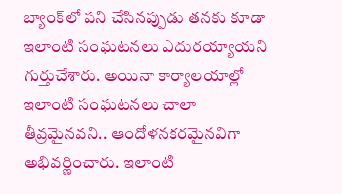బ్యాంక్‌లో పని చేసినప్పుడు తనకు కూడా ఇలాంటి సంఘటనలు ఎదురయ్యాయని గుర్తుచేశారు. అయినా కార్యాలయాల్లో ఇలాంటి సంఘటనలు చాలా తీవ్రమైనవని.. ఆందోళనకరమైనవిగా అభివర్ణించారు. ఇలాంటి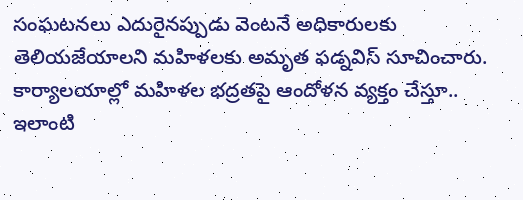సంఘటనలు ఎదురైనప్పుడు వెంటనే అధికారులకు తెలియజేయాలని మహిళలకు అమృత ఫడ్నవిస్ సూచించారు. కార్యాలయాల్లో మహిళల భద్రతపై ఆందోళన వ్యక్తం చేస్తూ.. ఇలాంటి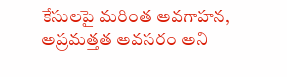కేసులపై మరింత అవగాహన, అప్రమత్తత అవసరం అని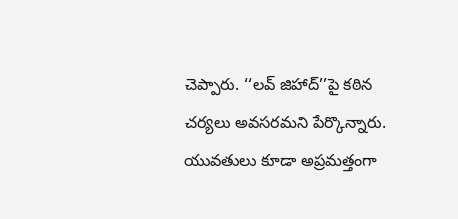చెప్పారు. ‘‘లవ్ జిహాద్’’పై కఠిన చర్యలు అవసరమని పేర్కొన్నారు. యువతులు కూడా అప్రమత్తంగా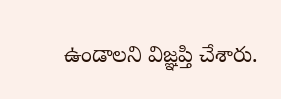ఉండాలని విజ్ఞప్తి చేశారు.